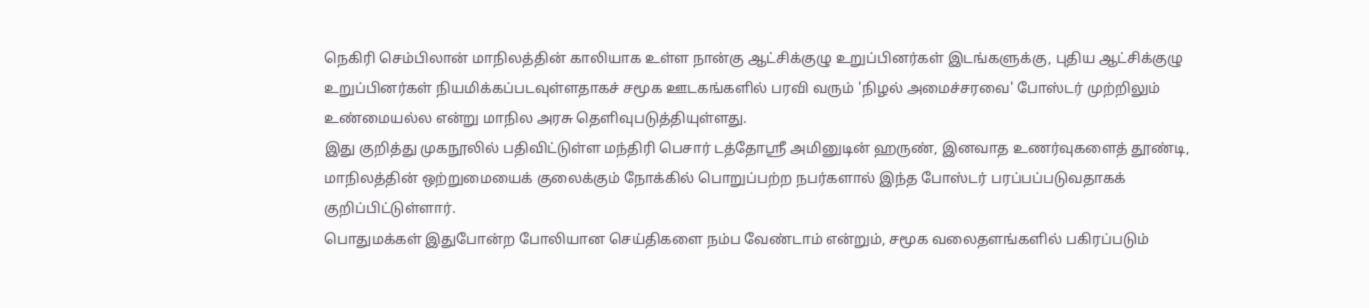நெகிரி செம்பிலான் மாநிலத்தின் காலியாக உள்ள நான்கு ஆட்சிக்குழு உறுப்பினர்கள் இடங்களுக்கு, புதிய ஆட்சிக்குழு உறுப்பினர்கள் நியமிக்கப்படவுள்ளதாகச் சமூக ஊடகங்களில் பரவி வரும் 'நிழல் அமைச்சரவை' போஸ்டர் முற்றிலும் உண்மையல்ல என்று மாநில அரசு தெளிவுபடுத்தியுள்ளது.
இது குறித்து முகநூலில் பதிவிட்டுள்ள மந்திரி பெசார் டத்தோஸ்ரீ அமினுடின் ஹருண், இனவாத உணர்வுகளைத் தூண்டி, மாநிலத்தின் ஒற்றுமையைக் குலைக்கும் நோக்கில் பொறுப்பற்ற நபர்களால் இந்த போஸ்டர் பரப்பப்படுவதாகக் குறிப்பிட்டுள்ளார்.
பொதுமக்கள் இதுபோன்ற போலியான செய்திகளை நம்ப வேண்டாம் என்றும், சமூக வலைதளங்களில் பகிரப்படும்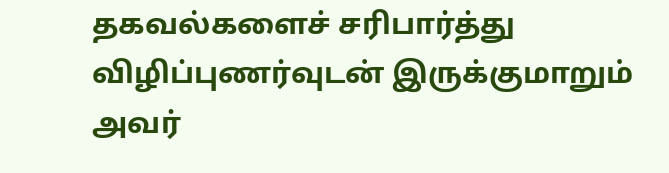தகவல்களைச் சரிபார்த்து விழிப்புணர்வுடன் இருக்குமாறும் அவர்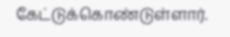கேட்டுக்கொண்டுள்ளார்.